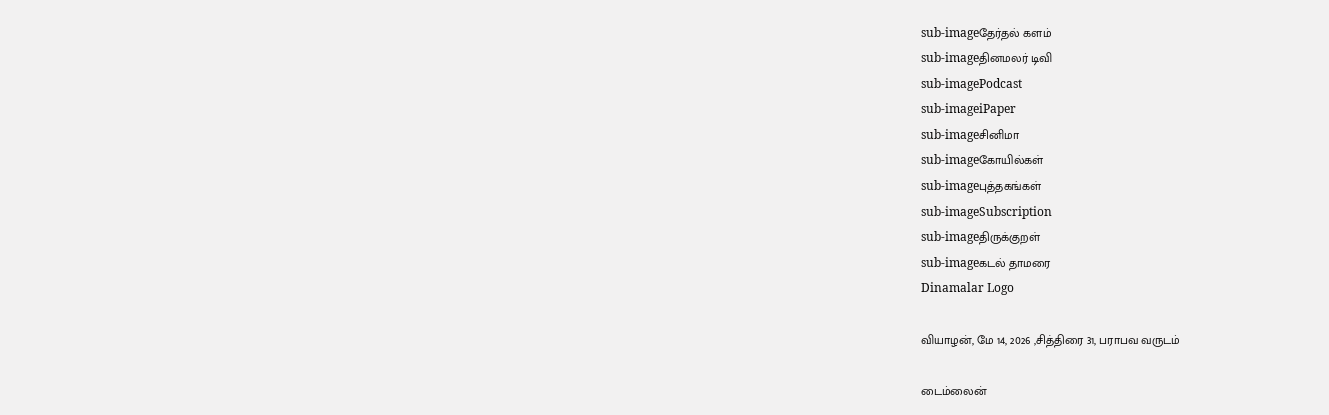sub-imageதேர்தல் களம்
sub-imageதினமலர் டிவி
sub-imagePodcast
sub-imageiPaper
sub-imageசினிமா
sub-imageகோயில்கள்
sub-imageபுத்தகங்கள்
sub-imageSubscription
sub-imageதிருக்குறள்
sub-imageகடல் தாமரை
Dinamalar Logo

வியாழன், மே 14, 2026 ,சித்திரை 31, பராபவ வருடம்

டைம்லைன்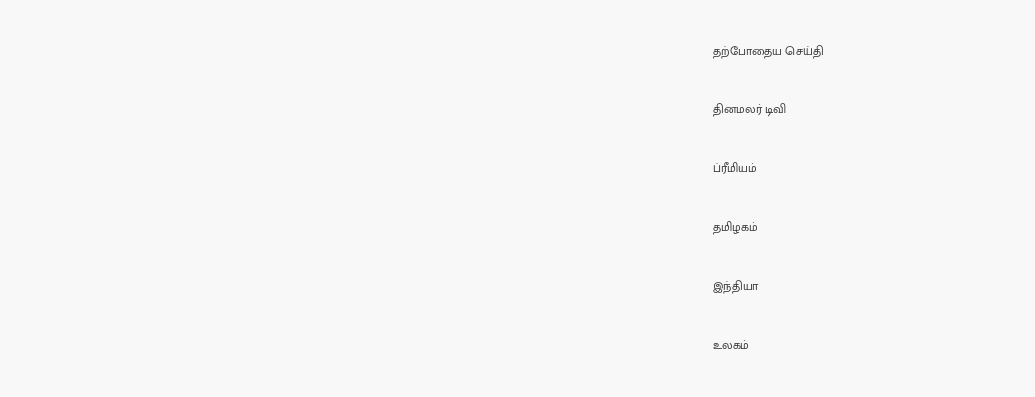தற்போதைய செய்தி


தினமலர் டிவி


ப்ரீமியம்


தமிழகம்


இந்தியா


உலகம்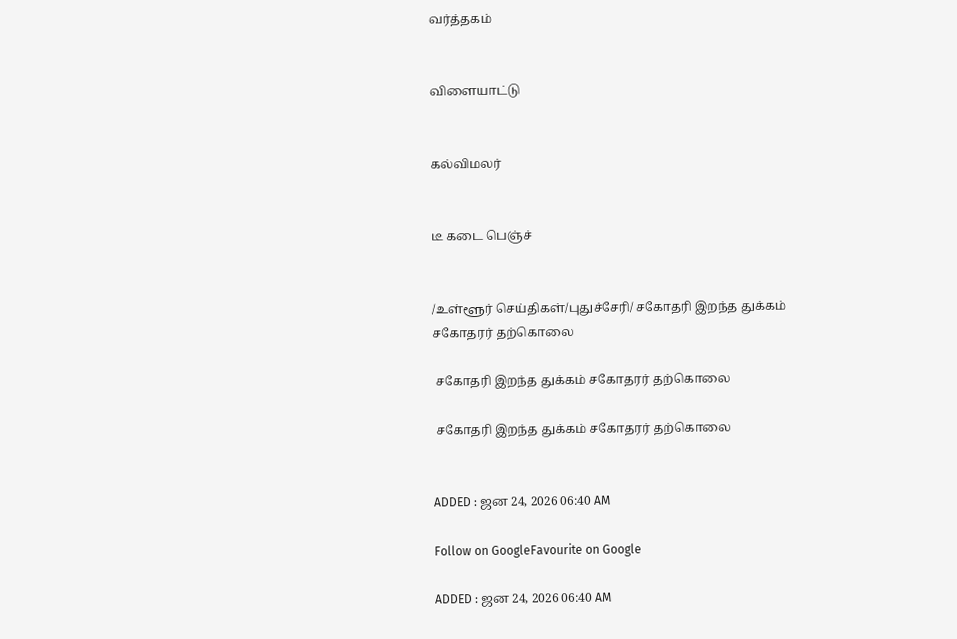வர்த்தகம்


விளையாட்டு


கல்விமலர்


டீ கடை பெஞ்ச்


/உள்ளூர் செய்திகள்/புதுச்சேரி/ சகோதரி இறந்த துக்கம் சகோதரர் தற்கொலை

 சகோதரி இறந்த துக்கம் சகோதரர் தற்கொலை

 சகோதரி இறந்த துக்கம் சகோதரர் தற்கொலை


ADDED : ஜன 24, 2026 06:40 AM

Follow on GoogleFavourite on Google

ADDED : ஜன 24, 2026 06:40 AM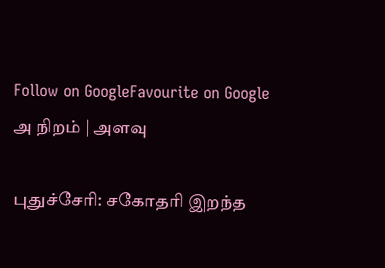Follow on GoogleFavourite on Google
அ நிறம் | அளவு

புதுச்சேரி: சகோதரி இறந்த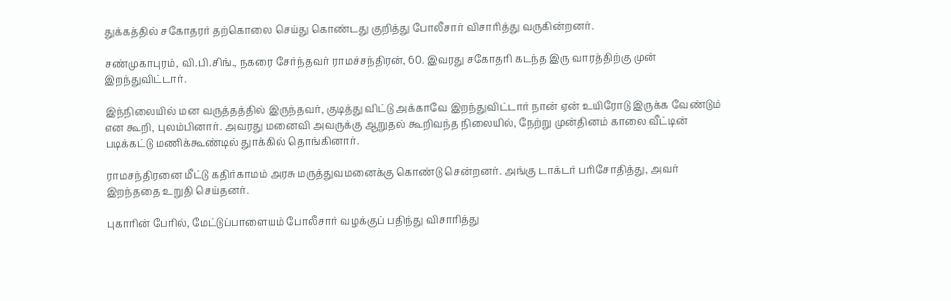துக்கத்தில் சகோதரர் தற்கொலை செய்து கொண்டது குறித்து போலீசார் விசாரித்து வருகின்றனர்.

சண்முகாபுரம், வி.பி.சிங்., நகரை சேர்ந்தவர் ராமச்சந்திரன், 60. இவரது சகோதரி கடந்த இரு வாரத்திற்கு முன் இறந்துவிட்டார்.

இந்நிலையில் மன வருத்தத்தில் இருந்தவர், குடித்து விட்டு அக்காவே இறந்துவிட்டார் நான் ஏன் உயிரோடு இருக்க வேண்டும் என கூறி, புலம்பினார். அவரது மனைவி அவருக்கு ஆறுதல் கூறிவந்த நிலையில், நேற்று முன்தினம் காலை வீட்டின் படிக்கட்டு மணிக்கூண்டில் துாக்கில் தொங்கினார்.

ராமசந்திரனை மீட்டு கதிர்காமம் அரசு மருத்துவமனைக்கு கொண்டு சென்றனர். அங்கு டாக்டர் பரிசோதித்து, அவர் இறந்ததை உறுதி செய்தனர்.

புகாரின் பேரில், மேட்டுப்பாளையம் போலீசார் வழக்குப் பதிந்து விசாரித்து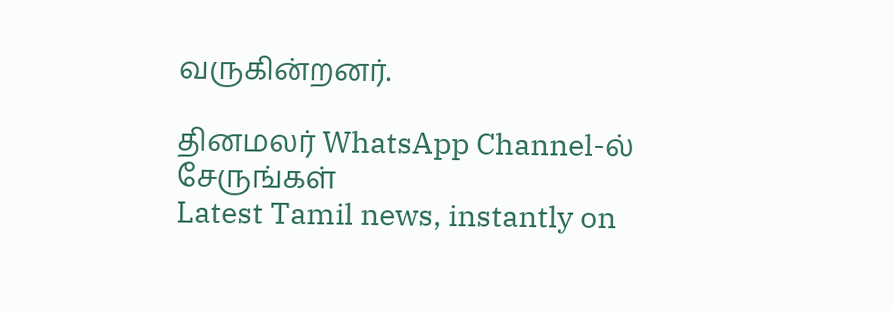வருகின்றனர்.

தினமலர் WhatsApp Channel-ல் சேருங்கள்
Latest Tamil news, instantly on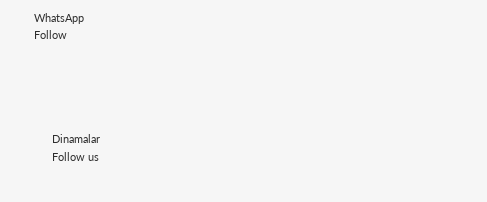WhatsApp
Follow





      Dinamalar
      Follow us